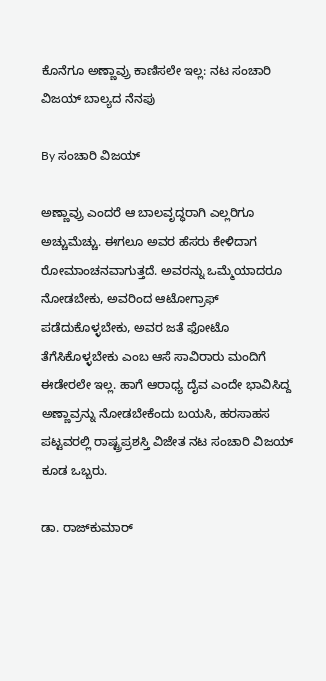ಕೊನೆಗೂ ಅಣ್ಣಾವ್ರು ಕಾಣಿಸಲೇ ಇಲ್ಲ: ನಟ ಸಂಚಾರಿ ವಿಜಯ್ ಬಾಲ್ಯದ ನೆನಪು

By ಸಂಚಾರಿ ವಿಜಯ್

ಅಣ್ಣಾವ್ರು ಎಂದರೆ ಆ ಬಾಲವೃದ್ಧರಾಗಿ ಎಲ್ಲರಿಗೂ ಅಚ್ಚುಮೆಚ್ಚು. ಈಗಲೂ ಅವರ ಹೆಸರು ಕೇಳಿದಾಗ ರೋಮಾಂಚನವಾಗುತ್ತದೆ. ಅವರನ್ನು ಒಮ್ಮೆಯಾದರೂ ನೋಡಬೇಕು, ಅವರಿಂದ ಆಟೋಗ್ರಾಫ್ ಪಡೆದುಕೊಳ್ಳಬೇಕು, ಅವರ ಜತೆ ಫೋಟೊ ತೆಗೆಸಿಕೊಳ್ಳಬೇಕು ಎಂಬ ಆಸೆ ಸಾವಿರಾರು ಮಂದಿಗೆ ಈಡೇರಲೇ ಇಲ್ಲ. ಹಾಗೆ ಆರಾಧ್ಯ ದೈವ ಎಂದೇ ಭಾವಿಸಿದ್ದ ಅಣ್ಣಾವ್ರನ್ನು ನೋಡಬೇಕೆಂದು ಬಯಸಿ, ಹರಸಾಹಸ ಪಟ್ಟವರಲ್ಲಿ ರಾಷ್ಟ್ರಪ್ರಶಸ್ತಿ ವಿಜೇತ ನಟ ಸಂಚಾರಿ ವಿಜಯ್ ಕೂಡ ಒಬ್ಬರು.

ಡಾ. ರಾಜ್‌ಕುಮಾರ್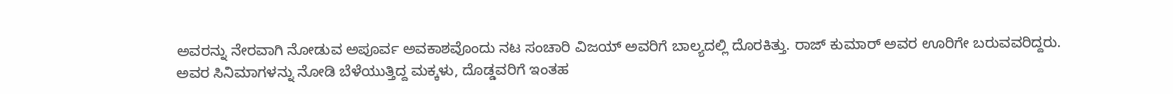ಅವರನ್ನು ನೇರವಾಗಿ ನೋಡುವ ಅಪೂರ್ವ ಅವಕಾಶವೊಂದು ನಟ ಸಂಚಾರಿ ವಿಜಯ್ ಅವರಿಗೆ ಬಾಲ್ಯದಲ್ಲಿ ದೊರಕಿತ್ತು. ರಾಜ್ ಕುಮಾರ್ ಅವರ ಊರಿಗೇ ಬರುವವರಿದ್ದರು. ಅವರ ಸಿನಿಮಾಗಳನ್ನು ನೋಡಿ ಬೆಳೆಯುತ್ತಿದ್ದ ಮಕ್ಕಳು, ದೊಡ್ಡವರಿಗೆ ಇಂತಹ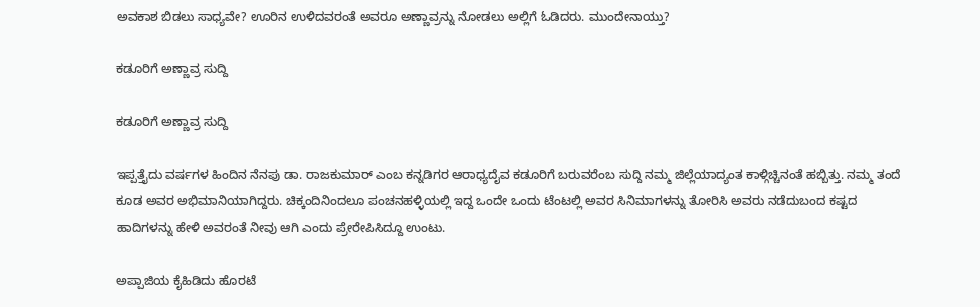ಅವಕಾಶ ಬಿಡಲು ಸಾಧ್ಯವೇ? ಊರಿನ ಉಳಿದವರಂತೆ ಅವರೂ ಅಣ್ಣಾವ್ರನ್ನು ನೋಡಲು ಅಲ್ಲಿಗೆ ಓಡಿದರು. ಮುಂದೇನಾಯ್ತು?

ಕಡೂರಿಗೆ ಅಣ್ಣಾವ್ರ ಸುದ್ದಿ

ಕಡೂರಿಗೆ ಅಣ್ಣಾವ್ರ ಸುದ್ದಿ

ಇಪ್ಪತ್ತೈದು ವರ್ಷಗಳ ಹಿಂದಿನ ನೆನಪು ಡಾ. ರಾಜಕುಮಾರ್ ಎಂಬ ಕನ್ನಡಿಗರ ಆರಾಧ್ಯದೈವ ಕಡೂರಿಗೆ ಬರುವರೆಂಬ ಸುದ್ದಿ ನಮ್ಮ ಜಿಲ್ಲೆಯಾದ್ಯಂತ ಕಾಳ್ಗಿಚ್ಚಿನಂತೆ ಹಬ್ಬಿತ್ತು. ನಮ್ಮ ತಂದೆ ಕೂಡ ಅವರ ಅಭಿಮಾನಿಯಾಗಿದ್ದರು. ಚಿಕ್ಕಂದಿನಿಂದಲೂ ಪಂಚನಹಳ್ಳಿಯಲ್ಲಿ ಇದ್ದ ಒಂದೇ ಒಂದು ಟೆಂಟಲ್ಲಿ ಅವರ ಸಿನಿಮಾಗಳನ್ನು ತೋರಿಸಿ ಅವರು ನಡೆದುಬಂದ ಕಷ್ಟದ ಹಾದಿಗಳನ್ನು ಹೇಳಿ ಅವರಂತೆ ನೀವು ಆಗಿ ಎಂದು ಪ್ರೇರೇಪಿಸಿದ್ದೂ ಉಂಟು.

ಅಪ್ಪಾಜಿಯ ಕೈಹಿಡಿದು ಹೊರಟೆ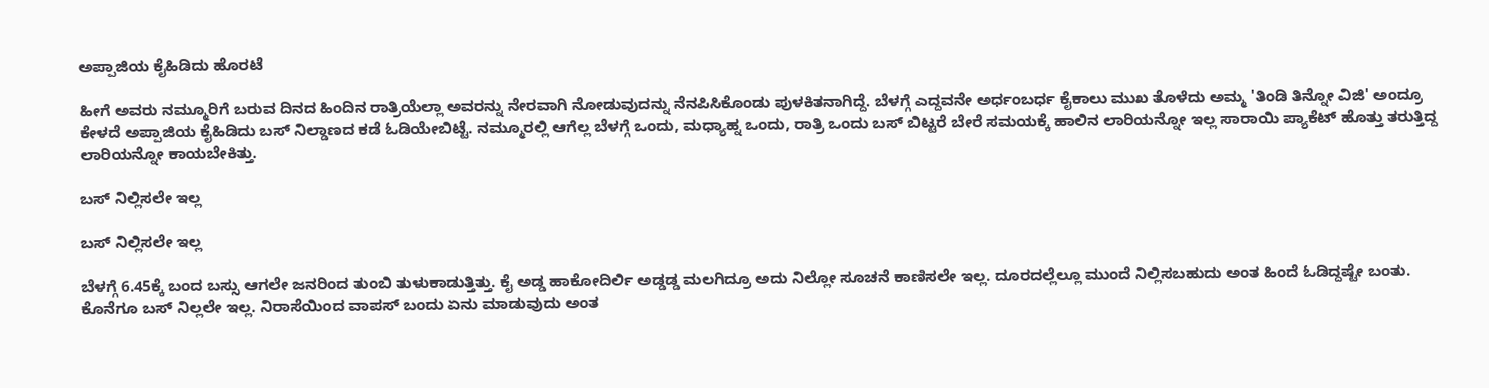ಅಪ್ಪಾಜಿಯ ಕೈಹಿಡಿದು ಹೊರಟೆ

ಹೀಗೆ ಅವರು ನಮ್ಮೂರಿಗೆ ಬರುವ ದಿನದ ಹಿಂದಿನ ರಾತ್ರಿಯೆಲ್ಲಾ ಅವರನ್ನು ನೇರವಾಗಿ ನೋಡುವುದನ್ನು ನೆನಪಿಸಿಕೊಂಡು ಪುಳಕಿತನಾಗಿದ್ದೆ. ಬೆಳಗ್ಗೆ ಎದ್ದವನೇ ಅರ್ಧಂಬರ್ಧ ಕೈಕಾಲು ಮುಖ ತೊಳೆದು ಅಮ್ಮ 'ತಿಂಡಿ ತಿನ್ನೋ ವಿಜಿ' ಅಂದ್ರೂ ಕೇಳದೆ ಅಪ್ಪಾಜಿಯ ಕೈಹಿಡಿದು ಬಸ್ ನಿಲ್ಡಾಣದ ಕಡೆ ಓಡಿಯೇಬಿಟ್ಟೆ. ನಮ್ಮೂರಲ್ಲಿ ಆಗೆಲ್ಲ ಬೆಳಗ್ಗೆ ಒಂದು, ಮಧ್ಯಾಹ್ನ ಒಂದು, ರಾತ್ರಿ ಒಂದು ಬಸ್ ಬಿಟ್ಟರೆ ಬೇರೆ ಸಮಯಕ್ಕೆ ಹಾಲಿನ ಲಾರಿಯನ್ನೋ ಇಲ್ಲ ಸಾರಾಯಿ ಪ್ಯಾಕೆಟ್ ಹೊತ್ತು ತರುತ್ತಿದ್ದ ಲಾರಿಯನ್ನೋ ಕಾಯಬೇಕಿತ್ತು.

ಬಸ್ ನಿಲ್ಲಿಸಲೇ ಇಲ್ಲ

ಬಸ್ ನಿಲ್ಲಿಸಲೇ ಇಲ್ಲ

ಬೆಳಗ್ಗೆ 6.45ಕ್ಕೆ ಬಂದ ಬಸ್ಸು ಆಗಲೇ ಜನರಿಂದ ತುಂಬಿ ತುಳುಕಾಡುತ್ತಿತ್ತು. ಕೈ ಅಡ್ಡ ಹಾಕೋದಿರ್ಲಿ ಅಡ್ಡಡ್ಡ ಮಲಗಿದ್ರೂ ಅದು ನಿಲ್ಲೋ ಸೂಚನೆ ಕಾಣಿಸಲೇ ಇಲ್ಲ. ದೂರದಲ್ಲೆಲ್ಲೂ ಮುಂದೆ ನಿಲ್ಲಿಸಬಹುದು ಅಂತ ಹಿಂದೆ ಓಡಿದ್ದಷ್ಟೇ ಬಂತು. ಕೊನೆಗೂ ಬಸ್ ನಿಲ್ಲಲೇ ಇಲ್ಲ. ನಿರಾಸೆಯಿಂದ ವಾಪಸ್ ಬಂದು ಏನು ಮಾಡುವುದು ಅಂತ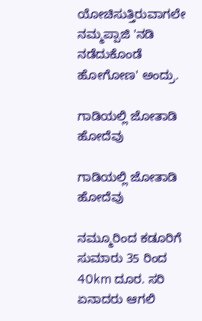ಯೋಚಿಸುತ್ತಿರುವಾಗಲೇ ನಮ್ಮಪ್ಪಾಜಿ 'ನಡಿ ನಡೆದುಕೊಂಡೆ ಹೋಗೋಣ' ಅಂದ್ರು.

ಗಾಡಿಯಲ್ಲಿ ಜೋತಾಡಿ ಹೋದೆವು

ಗಾಡಿಯಲ್ಲಿ ಜೋತಾಡಿ ಹೋದೆವು

ನಮ್ಮೂರಿಂದ ಕಡೂರಿಗೆ ಸುಮಾರು 35 ರಿಂದ 40km ದೂರ. ಸರಿ ಏನಾದರು ಆಗಲಿ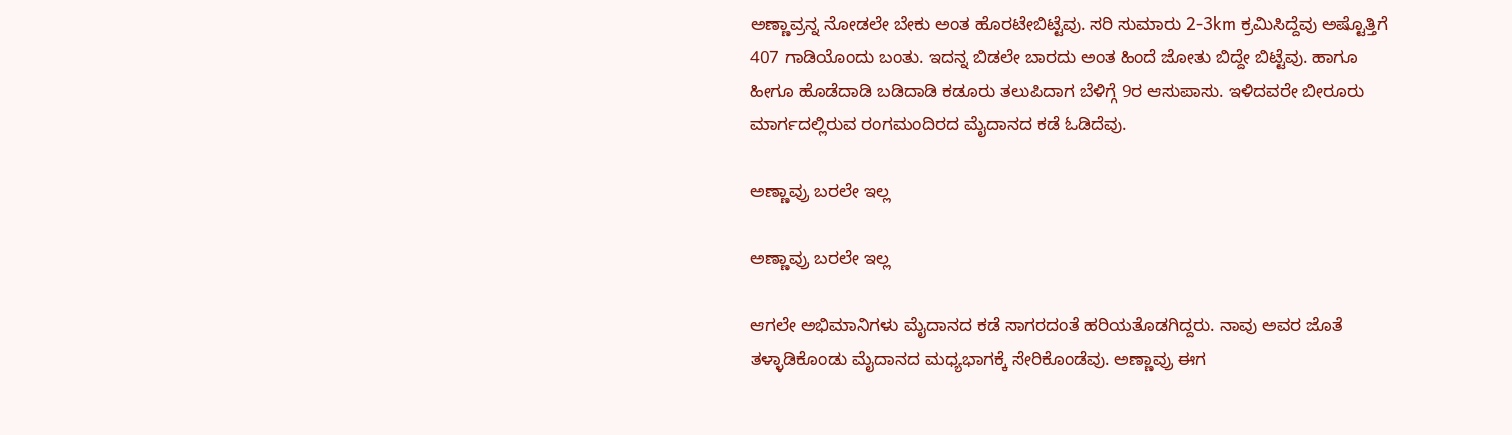ಅಣ್ಣಾವ್ರನ್ನ ನೋಡಲೇ ಬೇಕು ಅಂತ ಹೊರಟೇಬಿಟ್ಟೆವು. ಸರಿ ಸುಮಾರು 2-3km ಕ್ರಮಿಸಿದ್ದೆವು ಅಷ್ಟೊತ್ತಿಗೆ 407 ಗಾಡಿಯೊಂದು ಬಂತು. ಇದನ್ನ ಬಿಡಲೇ ಬಾರದು ಅಂತ ಹಿಂದೆ ಜೋತು ಬಿದ್ದೇ ಬಿಟ್ಟೆವು. ಹಾಗೂ ಹೀಗೂ ಹೊಡೆದಾಡಿ ಬಡಿದಾಡಿ ಕಡೂರು ತಲುಪಿದಾಗ ಬೆಳಿಗ್ಗೆ 9ರ ಆಸುಪಾಸು. ಇಳಿದವರೇ ಬೀರೂರು ಮಾರ್ಗದಲ್ಲಿರುವ ರಂಗಮಂದಿರದ ಮೈದಾನದ ಕಡೆ ಓಡಿದೆವು.

ಅಣ್ಣಾವ್ರು ಬರಲೇ ಇಲ್ಲ

ಅಣ್ಣಾವ್ರು ಬರಲೇ ಇಲ್ಲ

ಆಗಲೇ ಅಭಿಮಾನಿಗಳು ಮೈದಾನದ ಕಡೆ ಸಾಗರದಂತೆ ಹರಿಯತೊಡಗಿದ್ದರು. ನಾವು ಅವರ ಜೊತೆ ತಳ್ಳಾಡಿಕೊಂಡು ಮೈದಾನದ ಮಧ್ಯಭಾಗಕ್ಕೆ ಸೇರಿಕೊಂಡೆವು. ಅಣ್ಣಾವ್ರು ಈಗ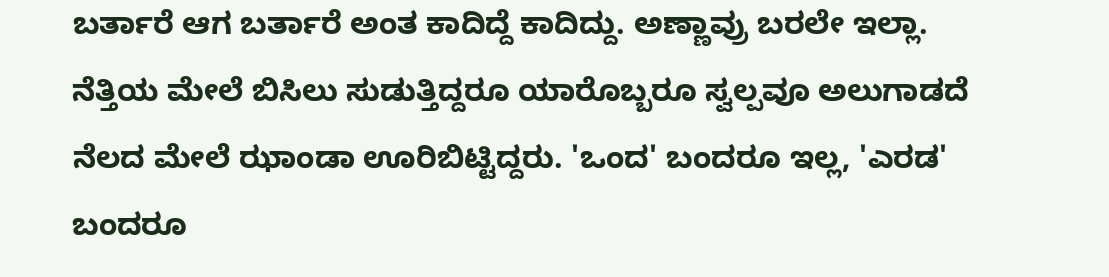ಬರ್ತಾರೆ ಆಗ ಬರ್ತಾರೆ ಅಂತ ಕಾದಿದ್ದೆ ಕಾದಿದ್ದು. ಅಣ್ಣಾವ್ರು ಬರಲೇ ಇಲ್ಲಾ. ನೆತ್ತಿಯ ಮೇಲೆ ಬಿಸಿಲು ಸುಡುತ್ತಿದ್ದರೂ ಯಾರೊಬ್ಬರೂ ಸ್ವಲ್ಪವೂ ಅಲುಗಾಡದೆ ನೆಲದ ಮೇಲೆ ಝಾಂಡಾ ಊರಿಬಿಟ್ಟಿದ್ದರು. 'ಒಂದ' ಬಂದರೂ ಇಲ್ಲ, 'ಎರಡ' ಬಂದರೂ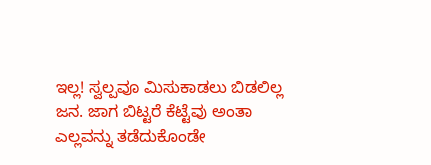ಇಲ್ಲ! ಸ್ವಲ್ಪವೂ ಮಿಸುಕಾಡಲು ಬಿಡಲಿಲ್ಲ ಜನ. ಜಾಗ ಬಿಟ್ಟರೆ ಕೆಟ್ಟೆವು ಅಂತಾ ಎಲ್ಲವನ್ನು ತಡೆದುಕೊಂಡೇ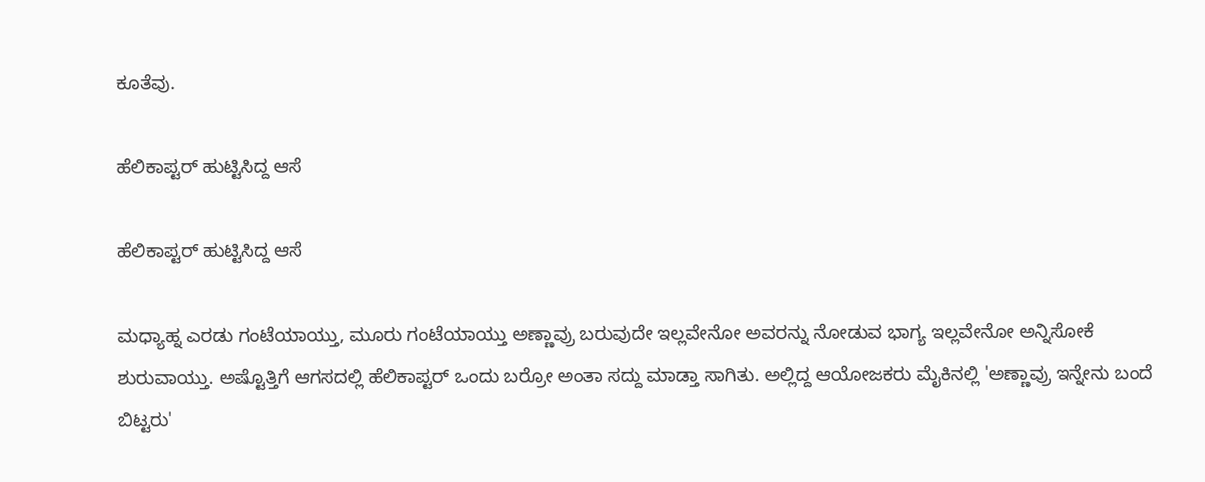ಕೂತೆವು.

ಹೆಲಿಕಾಪ್ಟರ್ ಹುಟ್ಟಿಸಿದ್ದ ಆಸೆ

ಹೆಲಿಕಾಪ್ಟರ್ ಹುಟ್ಟಿಸಿದ್ದ ಆಸೆ

ಮಧ್ಯಾಹ್ನ ಎರಡು ಗಂಟೆಯಾಯ್ತು, ಮೂರು ಗಂಟೆಯಾಯ್ತು ಅಣ್ಣಾವ್ರು ಬರುವುದೇ ಇಲ್ಲವೇನೋ ಅವರನ್ನು ನೋಡುವ ಭಾಗ್ಯ ಇಲ್ಲವೇನೋ ಅನ್ನಿಸೋಕೆ ಶುರುವಾಯ್ತು. ಅಷ್ಟೊತ್ತಿಗೆ ಆಗಸದಲ್ಲಿ ಹೆಲಿಕಾಪ್ಟರ್ ಒಂದು ಬರ್ರೋ ಅಂತಾ ಸದ್ದು ಮಾಡ್ತಾ ಸಾಗಿತು. ಅಲ್ಲಿದ್ದ ಆಯೋಜಕರು ಮೈಕಿನಲ್ಲಿ 'ಅಣ್ಣಾವ್ರು ಇನ್ನೇನು ಬಂದೆ ಬಿಟ್ಟರು'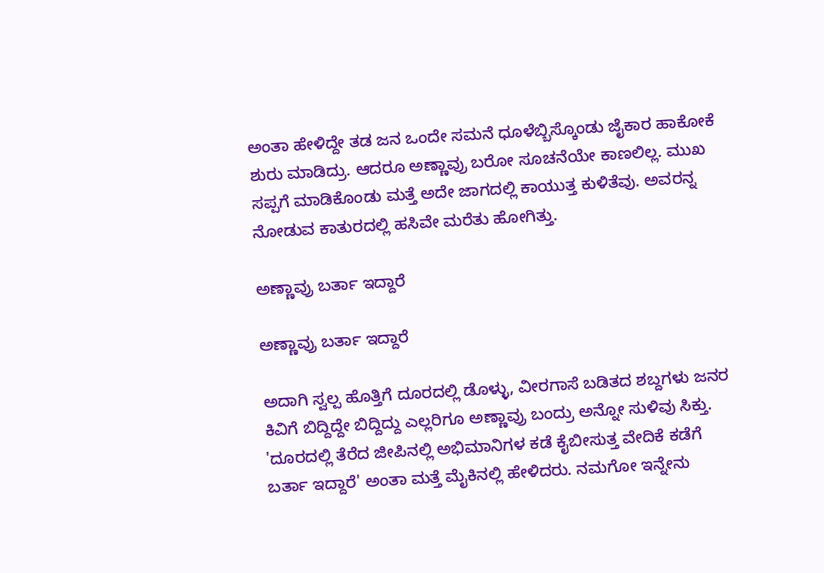ಅಂತಾ ಹೇಳಿದ್ದೇ ತಡ ಜನ ಒಂದೇ ಸಮನೆ ಧೂಳೆಬ್ಬಿಸ್ಕೊಂಡು ಜೈಕಾರ ಹಾಕೋಕೆ ಶುರು ಮಾಡಿದ್ರು. ಆದರೂ ಅಣ್ಣಾವ್ರು ಬರೋ ಸೂಚನೆಯೇ ಕಾಣಲಿಲ್ಲ. ಮುಖ ಸಪ್ಪಗೆ ಮಾಡಿಕೊಂಡು ಮತ್ತೆ ಅದೇ ಜಾಗದಲ್ಲಿ ಕಾಯುತ್ತ ಕುಳಿತೆವು. ಅವರನ್ನ ನೋಡುವ ಕಾತುರದಲ್ಲಿ ಹಸಿವೇ ಮರೆತು ಹೋಗಿತ್ತು.

ಅಣ್ಣಾವ್ರು ಬರ್ತಾ ಇದ್ದಾರೆ

ಅಣ್ಣಾವ್ರು ಬರ್ತಾ ಇದ್ದಾರೆ

ಅದಾಗಿ ಸ್ವಲ್ಪ ಹೊತ್ತಿಗೆ ದೂರದಲ್ಲಿ ಡೊಳ್ಳು, ವೀರಗಾಸೆ ಬಡಿತದ ಶಬ್ದಗಳು ಜನರ ಕಿವಿಗೆ ಬಿದ್ದಿದ್ದೇ ಬಿದ್ದಿದ್ದು ಎಲ್ಲರಿಗೂ ಅಣ್ಣಾವ್ರು ಬಂದ್ರು ಅನ್ನೋ ಸುಳಿವು ಸಿಕ್ತು. 'ದೂರದಲ್ಲಿ ತೆರೆದ ಜೀಪಿನಲ್ಲಿ ಅಭಿಮಾನಿಗಳ ಕಡೆ ಕೈಬೀಸುತ್ತ ವೇದಿಕೆ ಕಡೆಗೆ ಬರ್ತಾ ಇದ್ದಾರೆ' ಅಂತಾ ಮತ್ತೆ ಮೈಕಿನಲ್ಲಿ ಹೇಳಿದರು. ನಮಗೋ ಇನ್ನೇನು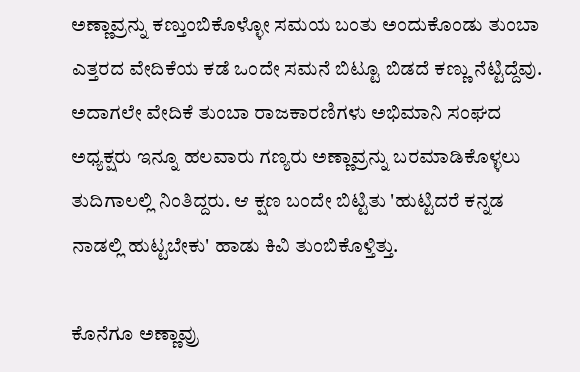ಅಣ್ಣಾವ್ರನ್ನು ಕಣ್ತುಂಬಿಕೊಳ್ಳೋ ಸಮಯ ಬಂತು ಅಂದುಕೊಂಡು ತುಂಬಾ ಎತ್ತರದ ವೇದಿಕೆಯ ಕಡೆ ಒಂದೇ ಸಮನೆ ಬಿಟ್ಟೂ ಬಿಡದೆ ಕಣ್ಣು ನೆಟ್ಟಿದ್ದೆವು. ಅದಾಗಲೇ ವೇದಿಕೆ ತುಂಬಾ ರಾಜಕಾರಣಿಗಳು ಅಭಿಮಾನಿ ಸಂಘದ ಅಧ್ಯಕ್ಷರು ಇನ್ನೂ ಹಲವಾರು ಗಣ್ಯರು ಅಣ್ಣಾವ್ರನ್ನು ಬರಮಾಡಿಕೊಳ್ಳಲು ತುದಿಗಾಲಲ್ಲಿ ನಿಂತಿದ್ದರು. ಆ ಕ್ಷಣ ಬಂದೇ ಬಿಟ್ಟಿತು 'ಹುಟ್ಟಿದರೆ ಕನ್ನಡ ನಾಡಲ್ಲಿ ಹುಟ್ಟಬೇಕು' ಹಾಡು ಕಿವಿ ತುಂಬಿಕೊಳ್ತಿತ್ತು.

ಕೊನೆಗೂ ಅಣ್ಣಾವ್ರು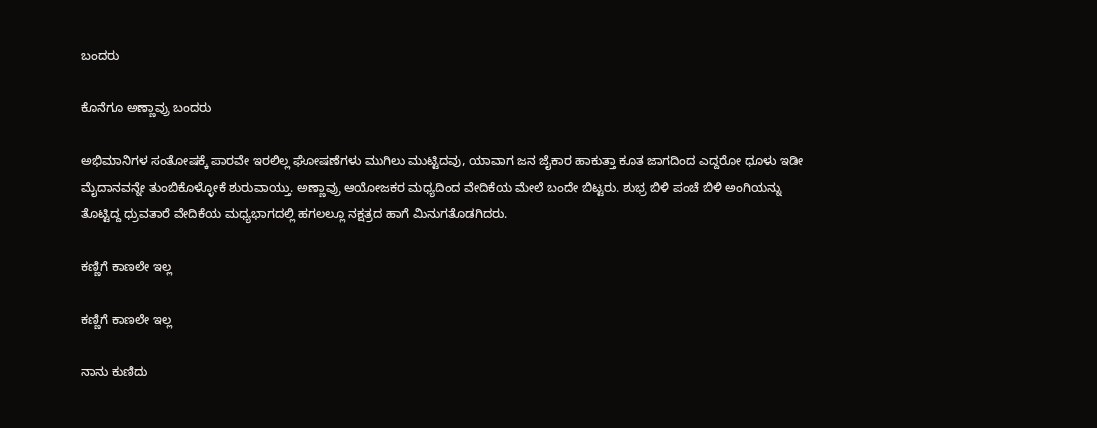ಬಂದರು

ಕೊನೆಗೂ ಅಣ್ಣಾವ್ರು ಬಂದರು

ಅಭಿಮಾನಿಗಳ ಸಂತೋಷಕ್ಕೆ ಪಾರವೇ ಇರಲಿಲ್ಲ ಘೋಷಣೆಗಳು ಮುಗಿಲು ಮುಟ್ಟಿದವು, ಯಾವಾಗ ಜನ ಜೈಕಾರ ಹಾಕುತ್ತಾ ಕೂತ ಜಾಗದಿಂದ ಎದ್ದರೋ ಧೂಳು ಇಡೀ ಮೈದಾನವನ್ನೇ ತುಂಬಿಕೊಳ್ಳೋಕೆ ಶುರುವಾಯ್ತು. ಅಣ್ಣಾವ್ರು ಆಯೋಜಕರ ಮಧ್ಯದಿಂದ ವೇದಿಕೆಯ ಮೇಲೆ ಬಂದೇ ಬಿಟ್ಟರು. ಶುಭ್ರ ಬಿಳಿ ಪಂಚೆ ಬಿಳಿ ಅಂಗಿಯನ್ನು ತೊಟ್ಟಿದ್ದ ಧ್ರುವತಾರೆ ವೇದಿಕೆಯ ಮಧ್ಯಭಾಗದಲ್ಲಿ ಹಗಲಲ್ಲೂ ನಕ್ಷತ್ರದ ಹಾಗೆ ಮಿನುಗತೊಡಗಿದರು.

ಕಣ್ಣಿಗೆ ಕಾಣಲೇ ಇಲ್ಲ

ಕಣ್ಣಿಗೆ ಕಾಣಲೇ ಇಲ್ಲ

ನಾನು ಕುಣಿದು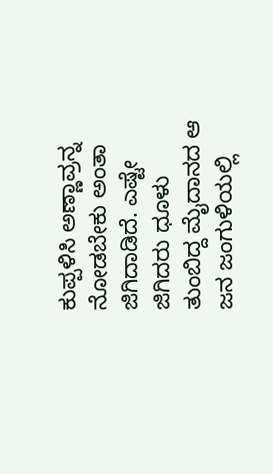ಕುಪ್ಪಳಿಸಿ ಅಣ್ಣಾವ್ರನ್ನ ನೋಡಬೇಕು ಅಂತಾ ಜಿಗಿದಾಡಿದೆ. ಎಷ್ಟೇ ಜಿಗಿದರು ಧೂಳು ತುಂಬಿದ್ದ ಮೈದಾನದ ಆ ಜನ ಜಂಗುಳಿಯಲ್ಲಿ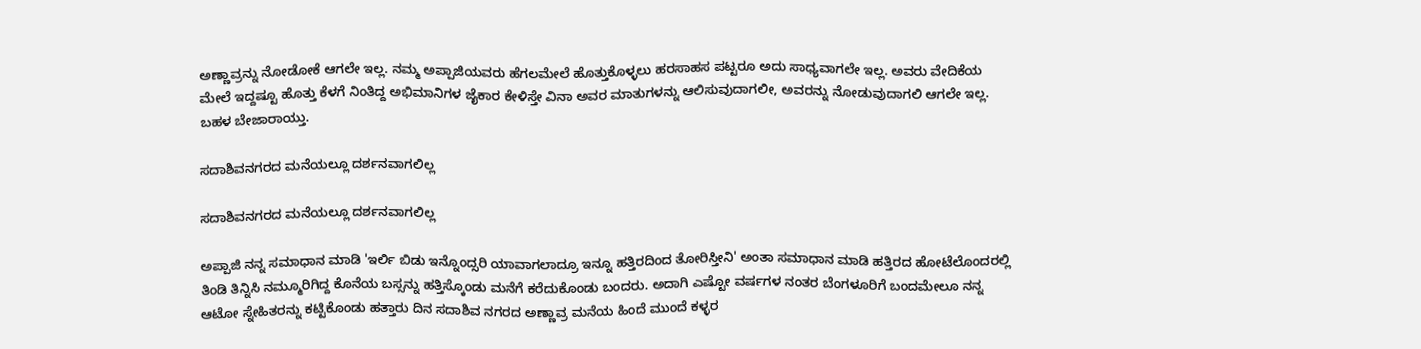ಅಣ್ಣಾವ್ರನ್ನು ನೋಡೋಕೆ ಆಗಲೇ ಇಲ್ಲ. ನಮ್ಮ ಅಪ್ಪಾಜಿಯವರು ಹೆಗಲಮೇಲೆ ಹೊತ್ತುಕೊಳ್ಳಲು ಹರಸಾಹಸ ಪಟ್ಟರೂ ಅದು ಸಾಧ್ಯವಾಗಲೇ ಇಲ್ಲ. ಅವರು ವೇದಿಕೆಯ ಮೇಲೆ ಇದ್ದಷ್ಟೂ ಹೊತ್ತು ಕೆಳಗೆ ನಿಂತಿದ್ದ ಅಭಿಮಾನಿಗಳ ಜೈಕಾರ ಕೇಳಿಸ್ತೇ ವಿನಾ ಅವರ ಮಾತುಗಳನ್ನು ಆಲಿಸುವುದಾಗಲೀ, ಅವರನ್ನು ನೋಡುವುದಾಗಲಿ ಆಗಲೇ ಇಲ್ಲ. ಬಹಳ ಬೇಜಾರಾಯ್ತು.

ಸದಾಶಿವನಗರದ ಮನೆಯಲ್ಲೂ ದರ್ಶನವಾಗಲಿಲ್ಲ

ಸದಾಶಿವನಗರದ ಮನೆಯಲ್ಲೂ ದರ್ಶನವಾಗಲಿಲ್ಲ

ಅಪ್ಪಾಜಿ ನನ್ನ ಸಮಾಧಾನ ಮಾಡಿ 'ಇರ್ಲಿ ಬಿಡು ಇನ್ನೊಂದ್ಸರಿ ಯಾವಾಗಲಾದ್ರೂ ಇನ್ನೂ ಹತ್ತಿರದಿಂದ ತೋರಿಸ್ತೀನಿ' ಅಂತಾ ಸಮಾಧಾನ ಮಾಡಿ ಹತ್ತಿರದ ಹೋಟೆಲೊಂದರಲ್ಲಿ ತಿಂಡಿ ತಿನ್ನಿಸಿ ನಮ್ಮೂರಿಗಿದ್ದ ಕೊನೆಯ ಬಸ್ಸನ್ನು ಹತ್ತಿಸ್ಕೊಂಡು ಮನೆಗೆ ಕರೆದುಕೊಂಡು ಬಂದರು. ಅದಾಗಿ ಎಷ್ಟೋ ವರ್ಷಗಳ ನಂತರ ಬೆಂಗಳೂರಿಗೆ ಬಂದಮೇಲೂ ನನ್ನ ಆಟೋ ಸ್ನೇಹಿತರನ್ನು ಕಟ್ಟಿಕೊಂಡು ಹತ್ತಾರು ದಿನ ಸದಾಶಿವ ನಗರದ ಅಣ್ಣಾವ್ರ ಮನೆಯ ಹಿಂದೆ ಮುಂದೆ ಕಳ್ಳರ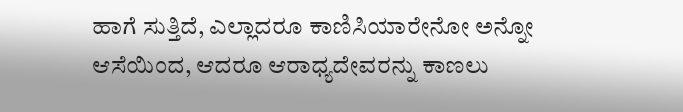ಹಾಗೆ ಸುತ್ತಿದೆ, ಎಲ್ಲಾದರೂ ಕಾಣಿಸಿಯಾರೇನೋ ಅನ್ನೋ ಆಸೆಯಿಂದ, ಆದರೂ ಆರಾಧ್ಯದೇವರನ್ನು ಕಾಣಲು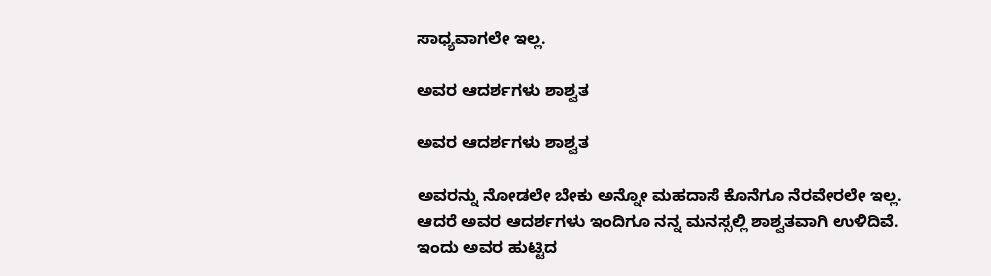ಸಾಧ್ಯವಾಗಲೇ ಇಲ್ಲ.

ಅವರ ಆದರ್ಶಗಳು ಶಾಶ್ವತ

ಅವರ ಆದರ್ಶಗಳು ಶಾಶ್ವತ

ಅವರನ್ನು ನೋಡಲೇ ಬೇಕು ಅನ್ನೋ ಮಹದಾಸೆ ಕೊನೆಗೂ ನೆರವೇರಲೇ ಇಲ್ಲ. ಆದರೆ ಅವರ ಆದರ್ಶಗಳು ಇಂದಿಗೂ ನನ್ನ ಮನಸ್ಸಲ್ಲಿ ಶಾಶ್ವತವಾಗಿ ಉಳಿದಿವೆ. ಇಂದು ಅವರ ಹುಟ್ಟಿದ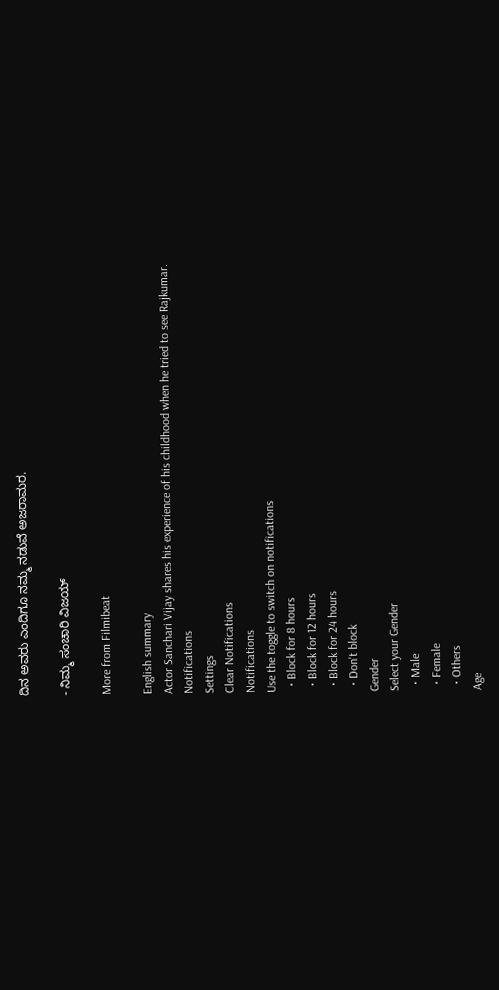ದಿನ ಅವರು ಎಂದಿಗೂ ನಮ್ಮ ನಡುವೆ ಅಜರಾಮರ.

- ನಿಮ್ಮ ಸಂಚಾರಿ ವಿಜಯ್

More from Filmibeat

English summary
Actor Sanchari Vijay shares his experience of his childhood when he tried to see Rajkumar.
Notifications
Settings
Clear Notifications
Notifications
Use the toggle to switch on notifications
  • Block for 8 hours
  • Block for 12 hours
  • Block for 24 hours
  • Don't block
Gender
Select your Gender
  • Male
  • Female
  • Others
Age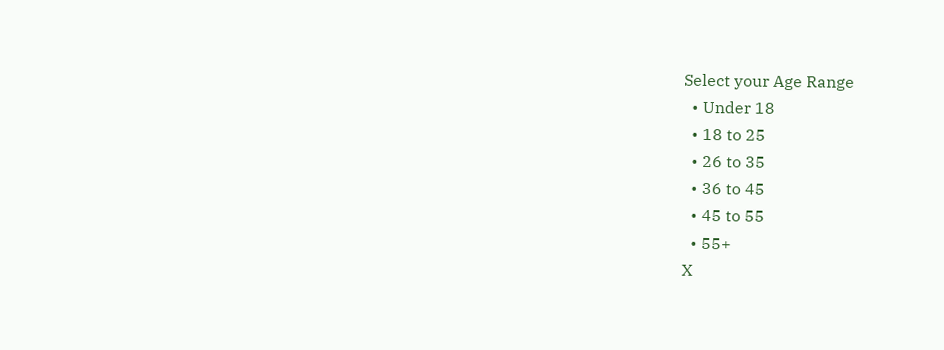Select your Age Range
  • Under 18
  • 18 to 25
  • 26 to 35
  • 36 to 45
  • 45 to 55
  • 55+
X